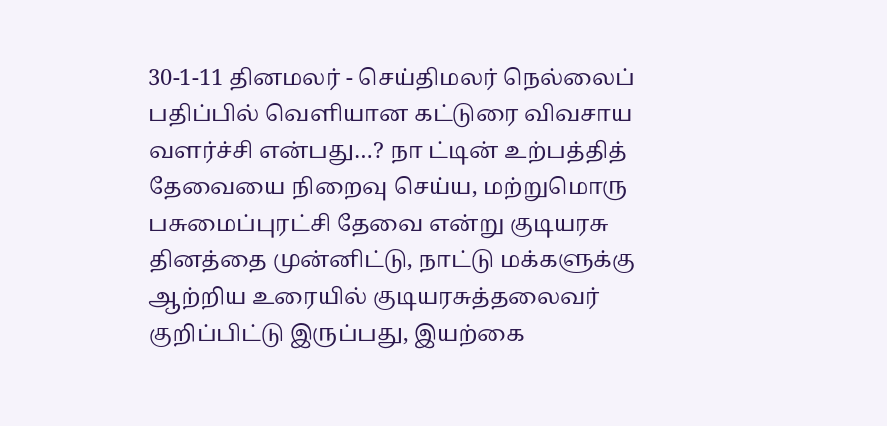30-1-11 தினமலர் - செய்திமலர் நெல்லைப் பதிப்பில் வெளியான கட்டுரை விவசாய வளர்ச்சி என்பது…? நா ட்டின் உற்பத்தித் தேவையை நிறைவு செய்ய, மற்றுமொரு பசுமைப்புரட்சி தேவை என்று குடியரசு தினத்தை முன்னிட்டு, நாட்டு மக்களுக்கு ஆற்றிய உரையில் குடியரசுத்தலைவர் குறிப்பிட்டு இருப்பது, இயற்கை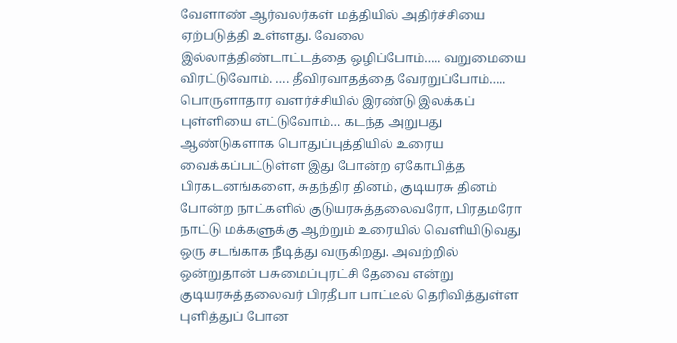வேளாண் ஆர்வலர்கள் மத்தியில் அதிர்ச்சியை ஏற்படுத்தி உள்ளது. வேலை இல்லாத்திண்டாட்டத்தை ஒழிப்போம்….. வறுமையை விரட்டுவோம். …. தீவிரவாதத்தை வேரறுப்போம்….. பொருளாதார வளர்ச்சியில் இரண்டு இலக்கப் புள்ளியை எட்டுவோம்… கடந்த அறுபது ஆண்டுகளாக பொதுப்புத்தியில் உரைய வைக்கப்பட்டுள்ள இது போன்ற ஏகோபித்த பிரகடனங்களை, சுதந்திர தினம், குடியரசு தினம் போன்ற நாட்களில் குடுயரசுத்தலைவரோ, பிரதமரோ நாட்டு மக்களுக்கு ஆற்றும் உரையில் வெளியிடுவது ஒரு சடங்காக நீடித்து வருகிறது. அவற்றில் ஒன்றுதான் பசுமைப்புரட்சி தேவை என்று குடியரசுத்தலைவர் பிரதீபா பாட்டீல் தெரிவித்துள்ள புளித்துப் போன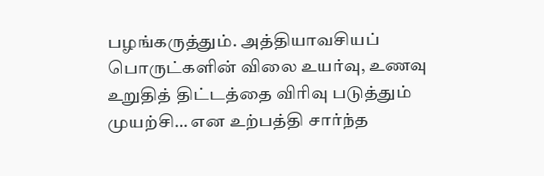பழங்கருத்தும். அத்தியாவசியப் பொருட்களின் விலை உயர்வு, உணவு உறுதித் திட்டத்தை விரிவு படுத்தும் முயற்சி… என உற்பத்தி சார்ந்த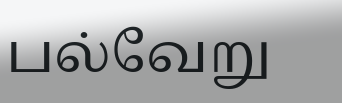பல்வேறு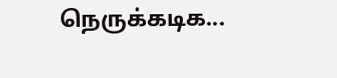நெருக்கடிக...